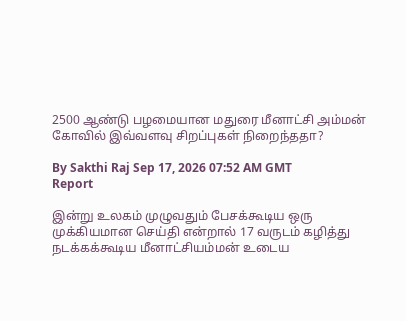2500 ஆண்டு பழமையான மதுரை மீனாட்சி அம்மன் கோவில் இவ்வளவு சிறப்புகள் நிறைந்ததா?

By Sakthi Raj Sep 17, 2026 07:52 AM GMT
Report

இன்று உலகம் முழுவதும் பேசக்கூடிய ஒரு முக்கியமான செய்தி என்றால் 17 வருடம் கழித்து நடக்கக்கூடிய மீனாட்சியம்மன் உடைய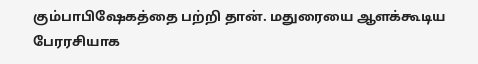கும்பாபிஷேகத்தை பற்றி தான். மதுரையை ஆளக்கூடிய பேரரசியாக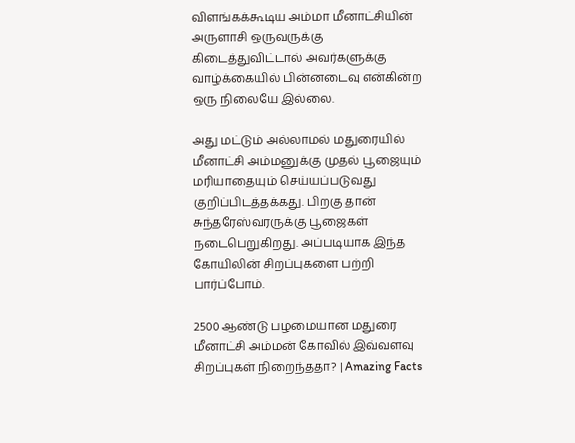விளங்கக்கூடிய அம்மா மீனாட்சியின் அருளாசி ஒருவருக்கு கிடைத்துவிட்டால் அவர்களுக்கு வாழ்க்கையில் பின்னடைவு என்கின்ற ஒரு நிலையே இல்லை.

அது மட்டும் அல்லாமல் மதுரையில் மீனாட்சி அம்மனுக்கு முதல் பூஜையும் மரியாதையும் செய்யப்படுவது குறிப்பிடத்தக்கது. பிறகு தான் சுந்தரேஸ்வரருக்கு பூஜைகள் நடைபெறுகிறது. அப்படியாக இந்த கோயிலின் சிறப்புகளை பற்றி பார்ப்போம்.

2500 ஆண்டு பழமையான மதுரை மீனாட்சி அம்மன் கோவில் இவ்வளவு சிறப்புகள் நிறைந்ததா? | Amazing Facts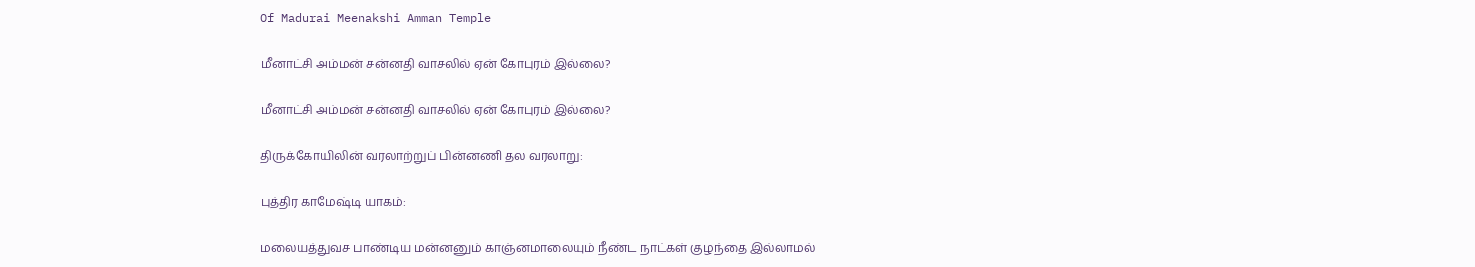Of Madurai Meenakshi Amman Temple

மீனாட்சி அம்மன் சன்னதி வாசலில் ஏன் கோபுரம் இல்லை?

மீனாட்சி அம்மன் சன்னதி வாசலில் ஏன் கோபுரம் இல்லை?

திருக்கோயிலின் வரலாற்றுப் பின்னணி தல வரலாறு:

புத்திர காமேஷ்டி யாகம்:

மலையத்துவச பாண்டிய மன்னனும் காஞ்னமாலையும் நீண்ட நாட்கள் குழந்தை இல்லாமல்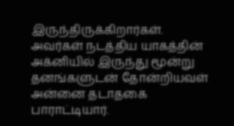இருந்திருக்கிறார்கள். அவர்கள் நடத்திய யாகத்தின் அக்னியில் இருந்து மூன்று தனங்களுடன் தோன்றியவள் அன்னை தடாதகை பாராட்டியார்.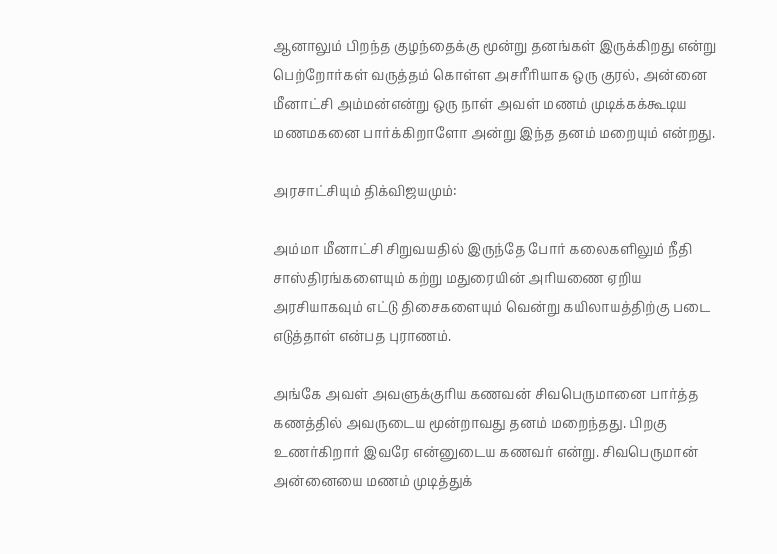ஆனாலும் பிறந்த குழந்தைக்கு மூன்று தனங்கள் இருக்கிறது என்று பெற்றோர்கள் வருத்தம் கொள்ள அசரீரியாக ஒரு குரல், அன்னை மீனாட்சி அம்மன்என்று ஒரு நாள் அவள் மணம் முடிக்கக்கூடிய மணமகனை பார்க்கிறாளோ அன்று இந்த தனம் மறையும் என்றது.

அரசாட்சியும் திக்விஜயமும்:

அம்மா மீனாட்சி சிறுவயதில் இருந்தே போர் கலைகளிலும் நீதி சாஸ்திரங்களையும் கற்று மதுரையின் அரியணை ஏறிய அரசியாகவும் எட்டு திசைகளையும் வென்று கயிலாயத்திற்கு படை எடுத்தாள் என்பத புராணம்.

அங்கே அவள் அவளுக்குரிய கணவன் சிவபெருமானை பார்த்த கணத்தில் அவருடைய மூன்றாவது தனம் மறைந்தது. பிறகு உணர்கிறார் இவரே என்னுடைய கணவர் என்று. சிவபெருமான் அன்னையை மணம் முடித்துக்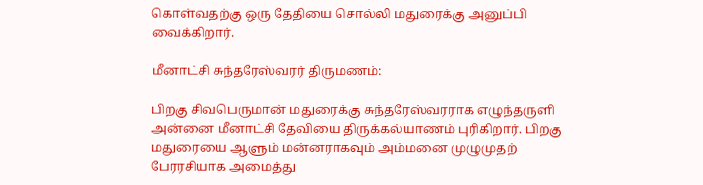கொள்வதற்கு ஒரு தேதியை சொல்லி மதுரைக்கு அனுப்பி வைக்கிறார்.

மீனாட்சி சுந்தரேஸ்வரர் திருமணம்:

பிறகு சிவபெருமான் மதுரைக்கு சுந்தரேஸ்வரராக எழுந்தருளி அன்னை மீனாட்சி தேவியை திருக்கல்யாணம் புரிகிறார். பிறகு மதுரையை ஆளும் மன்னராகவும் அம்மனை முழுமுதற் பேரரசியாக அமைத்து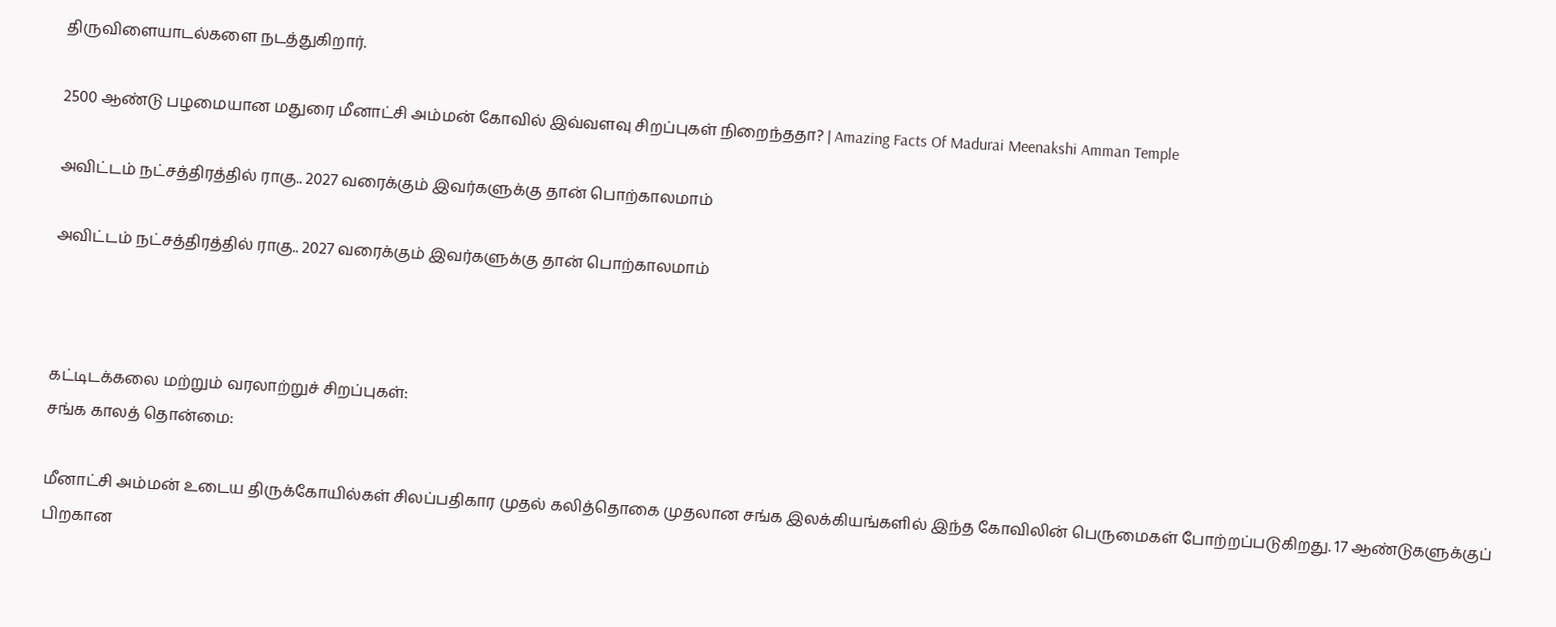திருவிளையாடல்களை நடத்துகிறார்.

2500 ஆண்டு பழமையான மதுரை மீனாட்சி அம்மன் கோவில் இவ்வளவு சிறப்புகள் நிறைந்ததா? | Amazing Facts Of Madurai Meenakshi Amman Temple

அவிட்டம் நட்சத்திரத்தில் ராகு.. 2027 வரைக்கும் இவர்களுக்கு தான் பொற்காலமாம்

அவிட்டம் நட்சத்திரத்தில் ராகு.. 2027 வரைக்கும் இவர்களுக்கு தான் பொற்காலமாம்



கட்டிடக்கலை மற்றும் வரலாற்றுச் சிறப்புகள்:
சங்க காலத் தொன்மை:

மீனாட்சி அம்மன் உடைய திருக்கோயில்கள் சிலப்பதிகார முதல் கலித்தொகை முதலான சங்க இலக்கியங்களில் இந்த கோவிலின் பெருமைகள் போற்றப்படுகிறது. 17 ஆண்டுகளுக்குப் பிறகான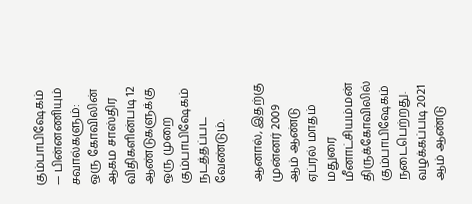கும்பாபிஷேகம் — பின்னணியும் சவால்களும்: ஒரு கோவிலின் ஆகம சாஸ்திர விதிகளின்படி 12 ஆண்டுகளுக்கு ஒரு முறை கும்பாபிஷேகம் நடத்தப்பட வேண்டும்.

ஆனால், இதற்கு முன்னர் 2009 ஆம் ஆண்டு ஏப்ரல் மாதம் மதுரை மீனாட்சியம்மன் திருக்கோவிலில் கும்பாபிஷேகம் நடைபெற்றது. வழக்கப்படி 2021 ஆம் ஆண்டு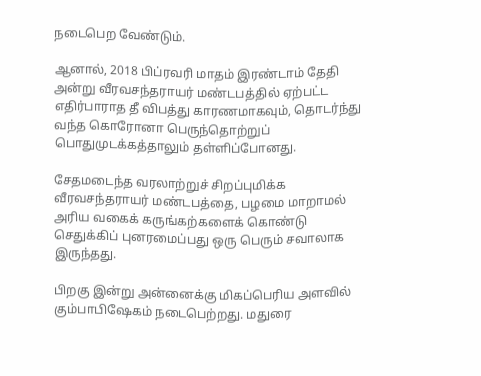நடைபெற வேண்டும்.

ஆனால், 2018 பிப்ரவரி மாதம் இரண்டாம் தேதி அன்று வீரவசந்தராயர் மண்டபத்தில் ஏற்பட்ட எதிர்பாராத தீ விபத்து காரணமாகவும், தொடர்ந்து வந்த கொரோனா பெருந்தொற்றுப் பொதுமுடக்கத்தாலும் தள்ளிப்போனது.

சேதமடைந்த வரலாற்றுச் சிறப்புமிக்க வீரவசந்தராயர் மண்டபத்தை, பழமை மாறாமல் அரிய வகைக் கருங்கற்களைக் கொண்டு செதுக்கிப் புனரமைப்பது ஒரு பெரும் சவாலாக இருந்தது.

பிறகு இன்று அன்னைக்கு மிகப்பெரிய அளவில் கும்பாபிஷேகம் நடைபெற்றது. மதுரை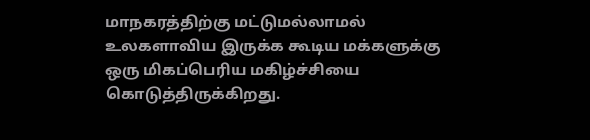மாநகரத்திற்கு மட்டுமல்லாமல் உலகளாவிய இருக்க கூடிய மக்களுக்கு ஒரு மிகப்பெரிய மகிழ்ச்சியை கொடுத்திருக்கிறது.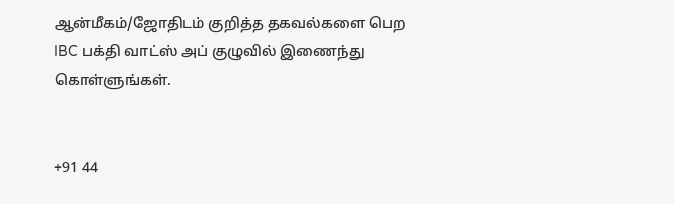ஆன்மீகம்/ஜோதிடம் குறித்த தகவல்களை பெற IBC பக்தி வாட்ஸ் அப் குழுவில் இணைந்து கொள்ளுங்கள்.


+91 44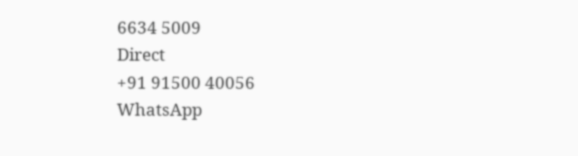6634 5009
Direct
+91 91500 40056
WhatsApp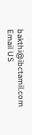bakthi@ibctamil.com
Email US